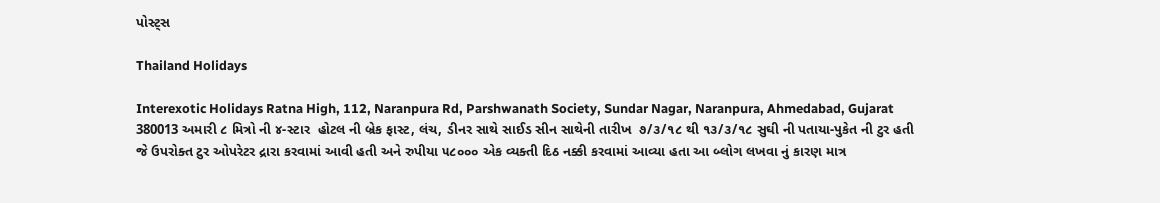પોસ્ટ્સ

Thailand Holidays

Interexotic Holidays Ratna High, 112, Naranpura Rd, Parshwanath Society, Sundar Nagar, Naranpura, Ahmedabad, Gujarat 380013 અમારી ૮ મિત્રો ની ૪-સ્ટાર  હોટલ ની બ્રેક ફાસ્ટ, લંચ, ડીનર સાથે સાઈડ સીન સાથેની તારીખ  ૭/૩/૧૮ થી ૧૩/૩/૧૮ સુઘી ની પતાયા-પુકેત ની ટુર હતી જે ઉપરોક્ત ટુર ઓપરેટર દ્રારા કરવામાં આવી હતી અને રુપીયા ૫૮૦૦૦ એક વ્યક્તી દિઠ નક્કી કરવામાં આવ્યા હતા આ બ્લોગ લખવા નું કારણ માત્ર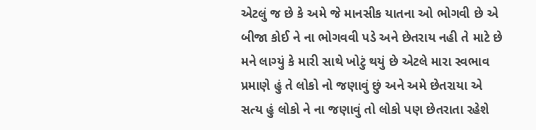એટલું જ છે કે અમે જે માનસીક યાતના ઓ ભોગવી છે એ બીજા કોઈ ને ના ભોગવવી પડે અને છેતરાય નહી તે માટે છે મને લાગ્યું કે મારી સાથે ખોટું થયું છે એટલે મારા સ્વભાવ પ્રમાણે હું તે લોકો નો જણાવું છું અને અમે છેતરાયા એ સત્ય હું લોકો ને ના જણાવું તો લોકો પણ છેતરાતા રહેશે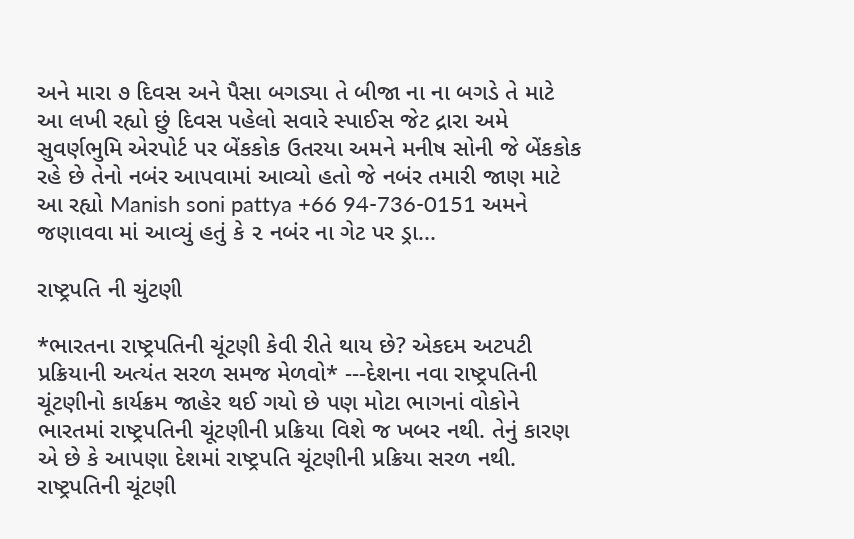અને મારા ૭ દિવસ અને પૈસા બગડ્યા તે બીજા ના ના બગડે તે માટે આ લખી રહ્યો છું દિવસ પહેલો સવારે સ્પાઈસ જેટ દ્રારા અમે સુવર્ણભુમિ એરપોર્ટ પર બેંકકોક ઉતરયા અમને મનીષ સોની જે બેંકકોક રહે છે તેનો નબંર આપવામાં આવ્યો હતો જે નબંર તમારી જાણ માટે આ રહ્યો Manish soni pattya +66 94-736-0151 અમને જણાવવા માં આવ્યું હતું કે ૨ નબંર ના ગેટ પર ડ્રા...

રાષ્ટ્રપતિ ની ચુંટણી

*ભારતના રાષ્ટ્રપતિની ચૂંટણી કેવી રીતે થાય છે? એકદમ અટપટી પ્રક્રિયાની અત્યંત સરળ સમજ મેળવો* ---દેશના નવા રાષ્ટ્રપતિની ચૂંટણીનો કાર્યક્રમ જાહેર થઈ ગયો છે પણ મોટા ભાગનાં વોકોને ભારતમાં રાષ્ટ્રપતિની ચૂંટણીની પ્રક્રિયા વિશે જ ખબર નથી. તેનું કારણ એ છે કે આપણા દેશમાં રાષ્ટ્રપતિ ચૂંટણીની પ્રક્રિયા સરળ નથી. રાષ્ટ્રપતિની ચૂંટણી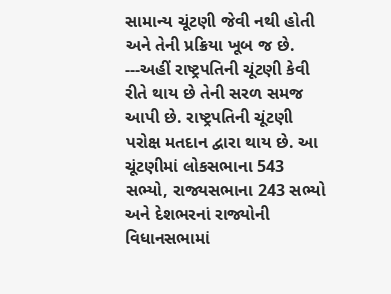સામાન્ય ચૂંટણી જેવી નથી હોતી અને તેની પ્રક્રિયા ખૂબ જ છે. ---અહીં રાષ્ટ્રપતિની ચૂંટણી કેવી રીતે થાય છે તેની સરળ સમજ આપી છે. રાષ્ટ્રપતિની ચૂંટણી પરોક્ષ મતદાન દ્વારા થાય છે. આ ચૂંટણીમાં લોકસભાના 543 સભ્યો, રાજ્યસભાના 243 સભ્યો અને દેશભરનાં રાજ્યોની વિધાનસભામાં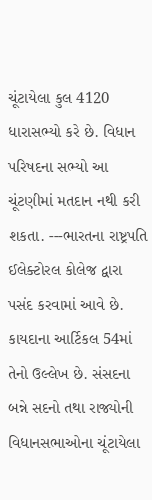ચૂંટાયેલા કુલ 4120 ધારાસભ્યો કરે છે. વિધાન પરિષદના સભ્યો આ ચૂંટણીમાં મતદાન નથી કરી શકતા. ---ભારતના રાષ્ટ્રપતિ ઈલેક્ટોરલ કોલેજ દ્વારા પસંદ કરવામાં આવે છે. કાયદાના આર્ટિકલ 54માં તેનો ઉલ્લેખ છે. સંસદના બન્ને સદનો તથા રાજ્યોની વિધાનસભાઓના ચૂંટાયેલા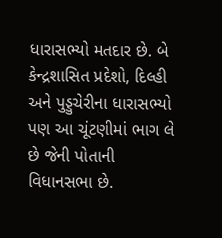ધારાસભ્યો મતદાર છે. બે કેન્દ્રશાસિત પ્રદેશો, દિલ્હી અને પુડ્ડુચેરીના ધારાસભ્યો પણ આ ચૂંટણીમાં ભાગ લે છે જેની પોતાની વિધાનસભા છે.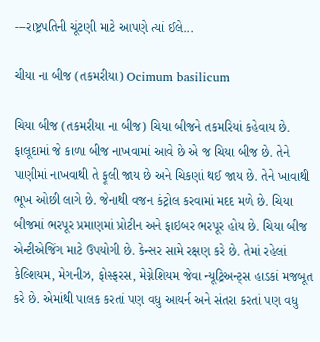---રાષ્ટ્રપતિની ચૂંટણી માટે આપણે ત્યાં ઈલે...

ચીયા ના બીજ (તકમરીયા) Ocimum basilicum

ચિયા બીજ (તકમરીયા ના બીજ) ચિયા બીજને તકમરિયાં કહેવાય છે. ફાલૂદામાં જે કાળા બીજ નાખવામાં આવે છે એ જ ચિયા બીજ છે. તેને પાણીમાં નાખવાથી તે ફૂલી જાય છે અને ચિકણાં થઈ જાય છે. તેને ખાવાથી ભૂખ ઓછી લાગે છે. જેનાથી વજન કંટ્રોલ કરવામાં મદદ મળે છે. ચિયા બીજમાં ભરપૂર પ્રમાણમાં પ્રોટીન અને ફાઇબર ભરપૂર હોય છે. ચિયા બીજ એન્ટીએજિંગ માટે ઉપયોગી છે. કેન્સર સામે રક્ષણ કરે છે. તેમાં રહેલાં કેલ્શિયમ, મેગનીઝ, ફોસ્ફરસ, મેગ્નેશિયમ જેવા ન્યૂટ્રિઅન્ટ્સ હાડકાં મજબૂત કરે છે. એમાંથી પાલક કરતાં પણ વધુ આયર્ન અને સંતરા કરતાં પણ વધુ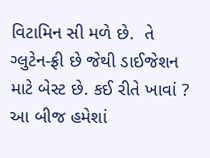વિટામિન સી મળે છે.  તે ગ્લુટેન-ફ્રી છે જેથી ડાઈજેશન માટે બેસ્ટ છે. કઈ રીતે ખાવાં ?   આ બીજ હમેશાં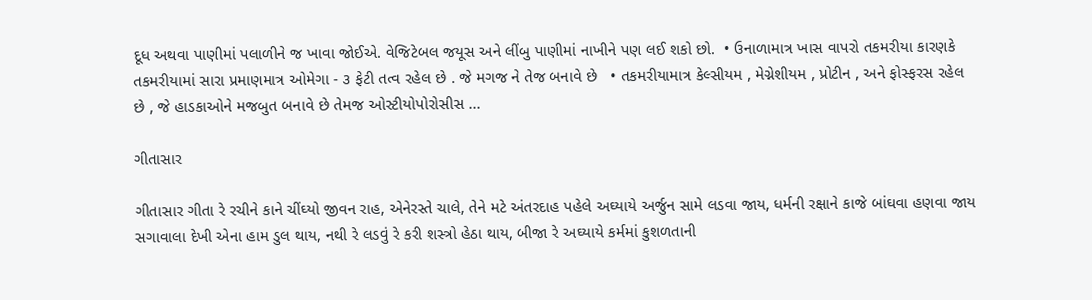દૂધ અથવા પાણીમાં પલાળીને જ ખાવા જોઈએ. વેજિટેબલ જયૂસ અને લીંબુ પાણીમાં નાખીને પણ લઈ શકો છો.  • ઉનાળામાત્ર ખાસ વાપરો તકમરીયા કારણકે તકમરીયામાં સારા પ્રમાણમાત્ર ઓમેગા - ૩ ફેટી તત્વ રહેલ છે . જે મગજ ને તેજ બનાવે છે   • તકમરીયામાત્ર કેલ્સીયમ , મેગ્નેશીયમ , પ્રોટીન , અને ફોસ્ફરસ રહેલ છે , જે હાડકાઓને મજબુત બનાવે છે તેમજ ઓસ્ટીયોપોરોસીસ ...

ગીતાસાર

ગીતાસાર ગીતા રે રચીને કાને ચીંઘ્યો જીવન રાહ, એનેરસ્તે ચાલે, તેને મટે અંતરદાહ પહેલે અઘ્યાયે અર્જુન સામે લડવા જાય, ધર્મની રક્ષાને કાજે બાંઘવા હણવા જાય સગાવાલા દેખી એના હામ ડુલ થાય, નથી રે લડવું રે કરી શસ્ત્રો હેઠા થાય, બીજા રે અઘ્યાયે કર્મમાં કુશળતાની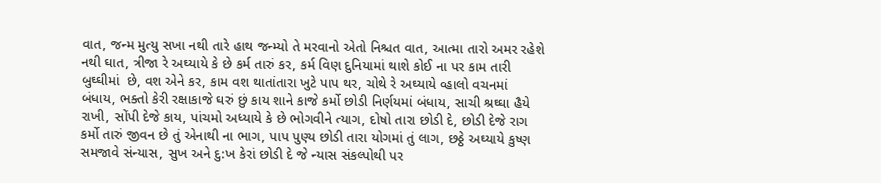વાત, જન્મ મુત્યુ સખા નથી તારે હાથ જન્મ્યો તે મરવાનો એતો નિશ્ચત વાત, આત્મા તારો અમર રહેશે નથી ઘાત, ત્રીજા રે અઘ્યાયે કે છે કર્મ તારું કર, કર્મ વિણ દુનિયામાં થાશે કોઈ ના પર કામ તારી બુઘ્ઘીમાં  છે, વશ એને કર, કામ વશ થાતાંતારા ખુટે પાપ થર, ચોથે રે અઘ્યાયે વ્હાલો વચનમાં બંધાય, ભક્તો કેરી રક્ષાકાજે ઘરું છું કાય શાને કાજે કર્મો છોડી નિર્ણયમાં બંધાય, સાચી શ્રઘ્ઘા હૈયે રાખી, સોંપી દેજે કાય, પાંચમો અધ્યાયે કે છે ભોગવીને ત્યાગ, દોષો તારા છોડી દે, છોડી દેજે રાગ કર્મો તારું જીવન છે તું એનાથી ના ભાગ, પાપ પુણ્ય છોડી તારા યોગમાં તું લાગ, છઠ્ઠે અઘ્યાયે કુષ્ણ સમજાવે સંન્યાસ, સુખ અને દુ:ખ કેરાં છોડી દે જે ન્યાસ સંકલ્પોથી પર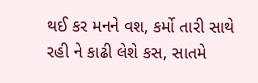થઈ કર મનને વશ, કર્મો તારી સાથે રહી ને કાઢી લેશે કસ, સાતમે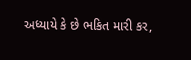અધ્યાયે કે છે ભકિત મારી કર,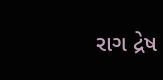રાગ દ્રેષ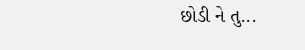છોડી ને તુ...